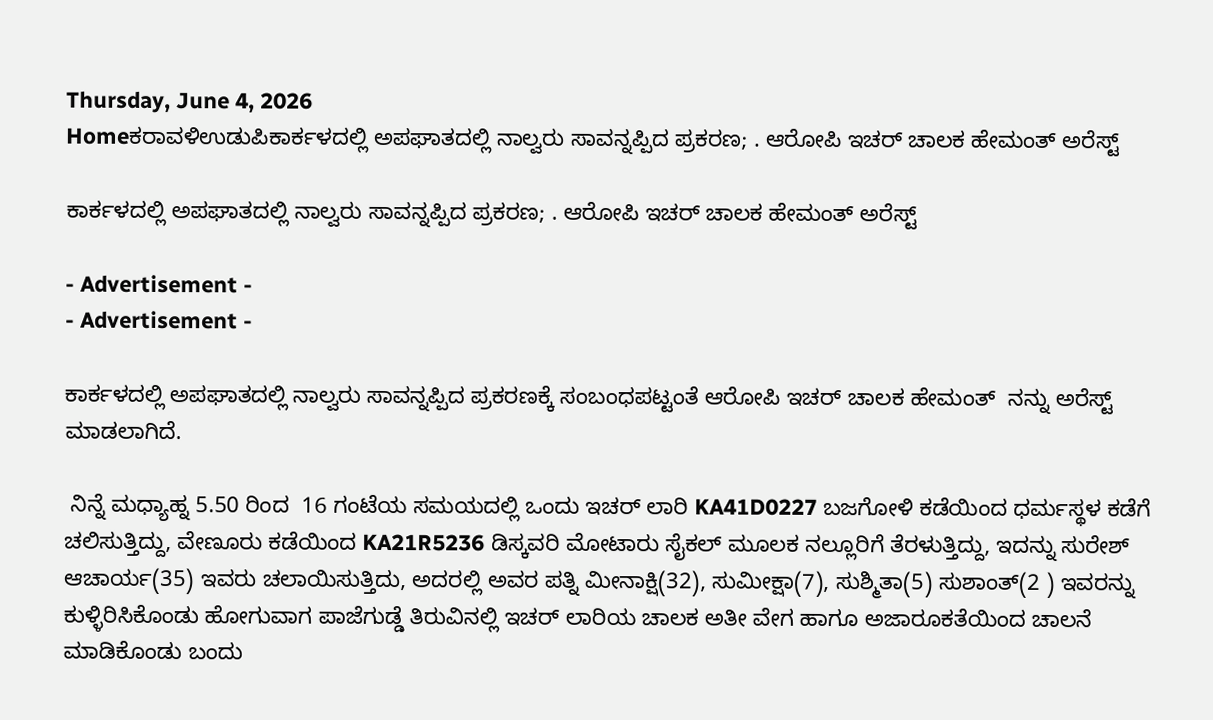Thursday, June 4, 2026
Homeಕರಾವಳಿಉಡುಪಿಕಾರ್ಕಳದಲ್ಲಿ ಅಪಘಾತದಲ್ಲಿ ನಾಲ್ವರು ಸಾವನ್ನಪ್ಪಿದ ಪ್ರಕರಣ; . ಆರೋಪಿ ಇಚರ್‌ ಚಾಲಕ ಹೇಮಂತ್‌ ಅರೆಸ್ಟ್

ಕಾರ್ಕಳದಲ್ಲಿ ಅಪಘಾತದಲ್ಲಿ ನಾಲ್ವರು ಸಾವನ್ನಪ್ಪಿದ ಪ್ರಕರಣ; . ಆರೋಪಿ ಇಚರ್‌ ಚಾಲಕ ಹೇಮಂತ್‌ ಅರೆಸ್ಟ್

- Advertisement -
- Advertisement -

ಕಾರ್ಕಳದಲ್ಲಿ ಅಪಘಾತದಲ್ಲಿ ನಾಲ್ವರು ಸಾವನ್ನಪ್ಪಿದ ಪ್ರಕರಣಕ್ಕೆ ಸಂಬಂಧಪಟ್ಟಂತೆ ಆರೋಪಿ ಇಚರ್‌ ಚಾಲಕ ಹೇಮಂತ್‌  ನನ್ನು ಅರೆಸ್ಟ್ ಮಾಡಲಾಗಿದೆ.

 ನಿನ್ನೆ ಮಧ್ಯಾಹ್ನ 5.50 ರಿಂದ  16 ಗಂಟೆಯ ಸಮಯದಲ್ಲಿ ಒಂದು ಇಚರ್‌ ಲಾರಿ KA41D0227 ಬಜಗೋಳಿ ಕಡೆಯಿಂದ ಧರ್ಮಸ್ಥಳ ಕಡೆಗೆ ಚಲಿಸುತ್ತಿದ್ದು, ವೇಣೂರು ಕಡೆಯಿಂದ KA21R5236 ಡಿಸ್ಕವರಿ ಮೋಟಾರು ಸೈಕಲ್‌ ಮೂಲಕ ನಲ್ಲೂರಿಗೆ ತೆರಳುತ್ತಿದ್ದು, ಇದನ್ನು ಸುರೇಶ್‌ ಆಚಾರ್ಯ(35) ಇವರು ಚಲಾಯಿಸುತ್ತಿದು, ಅದರಲ್ಲಿ ಅವರ ಪತ್ನಿ ಮೀನಾಕ್ಷಿ(32), ಸುಮೀಕ್ಷಾ(7), ಸುಶ್ಮಿತಾ(5) ಸುಶಾಂತ್‌(2 ) ಇವರನ್ನು ಕುಳ್ಳಿರಿಸಿಕೊಂಡು ಹೋಗುವಾಗ ಪಾಜೆಗುಡ್ಡೆ ತಿರುವಿನಲ್ಲಿ ಇಚರ್‌ ಲಾರಿಯ ಚಾಲಕ ಅತೀ ವೇಗ ಹಾಗೂ ಅಜಾರೂಕತೆಯಿಂದ ಚಾಲನೆ ಮಾಡಿಕೊಂಡು ಬಂದು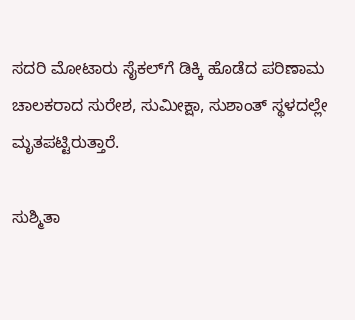ಸದರಿ ಮೋಟಾರು ಸೈಕಲ್‌ಗೆ ಡಿಕ್ಕಿ ಹೊಡೆದ ಪರಿಣಾಮ ಚಾಲಕರಾದ ಸುರೇಶ, ಸುಮೀಕ್ಷಾ, ಸುಶಾಂತ್‌ ಸ್ಥಳದಲ್ಲೇ ಮೃತಪಟ್ಟಿರುತ್ತಾರೆ.

ಸುಶ್ಮಿತಾ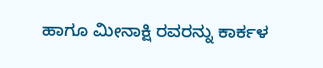ಹಾಗೂ ಮೀನಾಕ್ಷಿ ರವರನ್ನು ಕಾರ್ಕಳ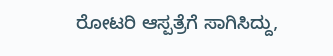ರೋಟರಿ ಆಸ್ಪತ್ರೆಗೆ ಸಾಗಿಸಿದ್ದು,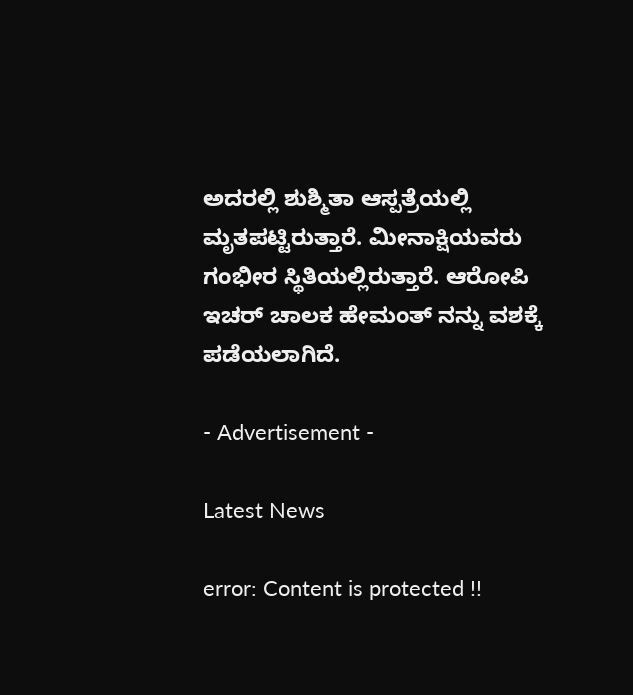ಅದರಲ್ಲಿ ಶುಶ್ಮಿತಾ ಆಸ್ಪತ್ರೆಯಲ್ಲಿ ಮೃತಪಟ್ಟಿರುತ್ತಾರೆ. ಮೀನಾಕ್ಷಿಯವರು ಗಂಭೀರ ಸ್ಥಿತಿಯಲ್ಲಿರುತ್ತಾರೆ. ಆರೋಪಿ ಇಚರ್‌ ಚಾಲಕ ಹೇಮಂತ್‌ ನನ್ನು ವಶಕ್ಕೆ ಪಡೆಯಲಾಗಿದೆ.

- Advertisement -

Latest News

error: Content is protected !!